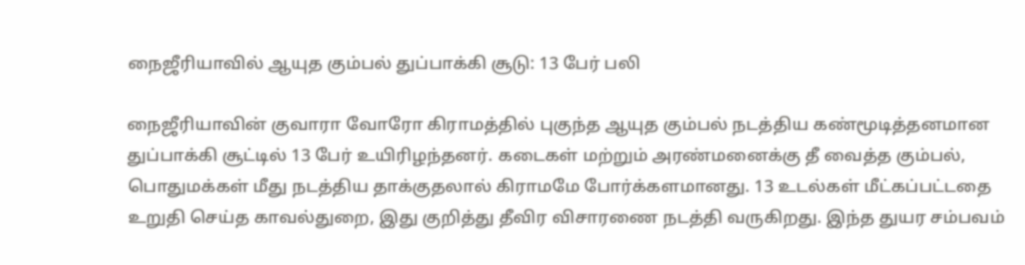நைஜீரியாவில் ஆயுத கும்பல் துப்பாக்கி சூடு: 13 பேர் பலி

நைஜீரியாவின் குவாரா வோரோ கிராமத்தில் புகுந்த ஆயுத கும்பல் நடத்திய கண்மூடித்தனமான துப்பாக்கி சூட்டில் 13 பேர் உயிரிழந்தனர். கடைகள் மற்றும் அரண்மனைக்கு தீ வைத்த கும்பல், பொதுமக்கள் மீது நடத்திய தாக்குதலால் கிராமமே போர்க்களமானது. 13 உடல்கள் மீட்கப்பட்டதை உறுதி செய்த காவல்துறை, இது குறித்து தீவிர விசாரணை நடத்தி வருகிறது. இந்த துயர சம்பவம்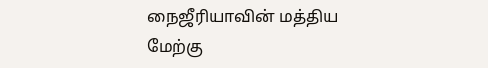நைஜீரியாவின் மத்திய மேற்கு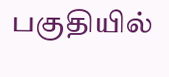பகுதியில்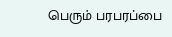பெரும் பரபரப்பை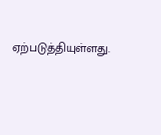ஏற்படுத்தியுள்ளது.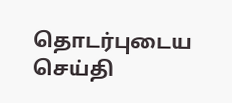தொடர்புடைய செய்தி